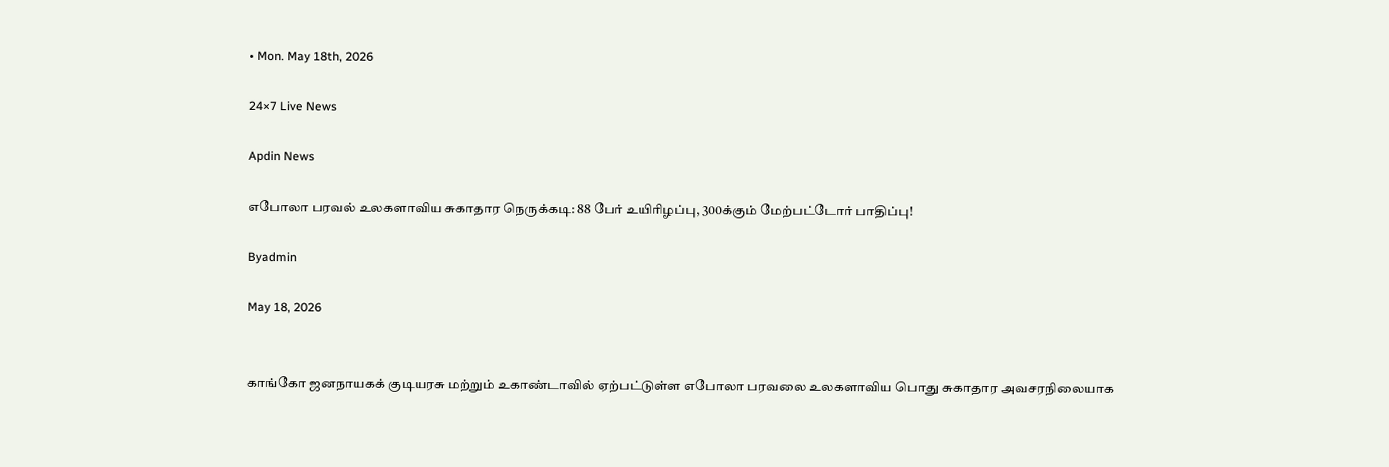• Mon. May 18th, 2026

24×7 Live News

Apdin News

எபோலா பரவல் உலகளாவிய சுகாதார நெருக்கடி: 88 பேர் உயிரிழப்பு, 300க்கும் மேற்பட்டோர் பாதிப்பு!

Byadmin

May 18, 2026


காங்கோ ஜனநாயகக் குடியரசு மற்றும் உகாண்டாவில் ஏற்பட்டுள்ள எபோலா பரவலை உலகளாவிய பொது சுகாதார அவசரநிலையாக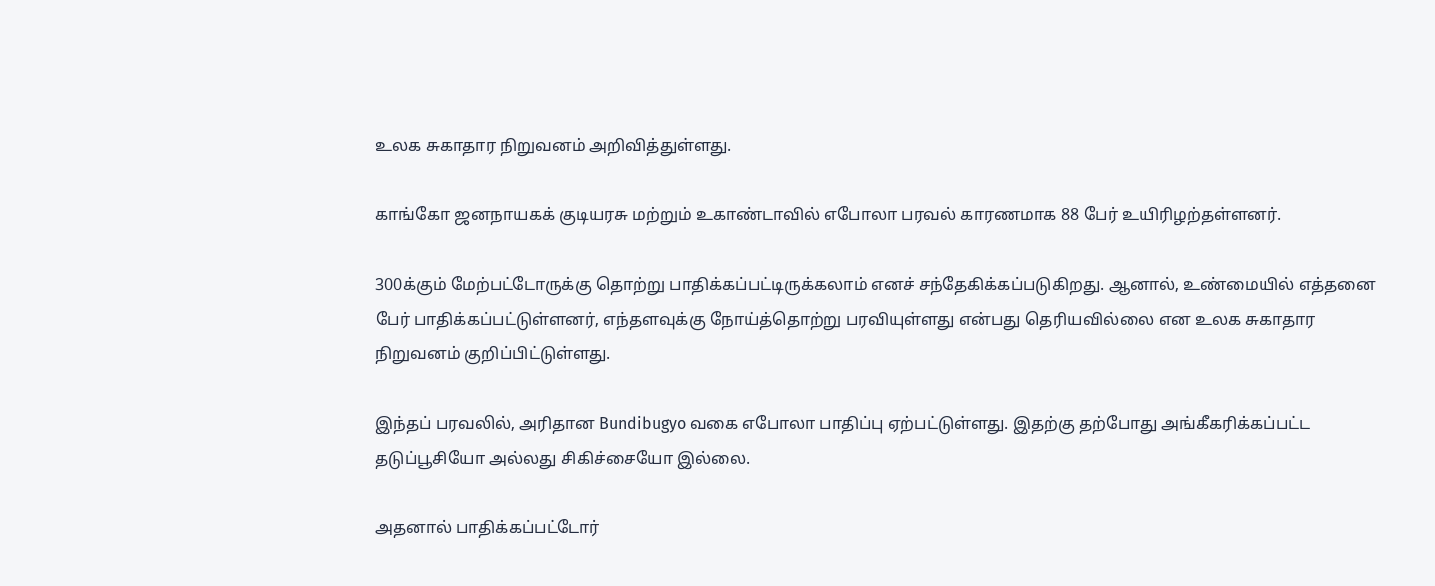உலக சுகாதார நிறுவனம் அறிவித்துள்ளது.

காங்கோ ஜனநாயகக் குடியரசு மற்றும் உகாண்டாவில் எபோலா பரவல் காரணமாக 88 பேர் உயிரிழற்தள்ளனர்.

300க்கும் மேற்பட்டோருக்கு தொற்று பாதிக்கப்பட்டிருக்கலாம் எனச் சந்தேகிக்கப்படுகிறது. ஆனால், உண்மையில் எத்தனை பேர் பாதிக்கப்பட்டுள்ளனர், எந்தளவுக்கு நோய்த்தொற்று பரவியுள்ளது என்பது தெரியவில்லை என உலக சுகாதார நிறுவனம் குறிப்பிட்டுள்ளது.

இந்தப் பரவலில், அரிதான Bundibugyo வகை எபோலா பாதிப்பு ஏற்பட்டுள்ளது. இதற்கு தற்போது அங்கீகரிக்கப்பட்ட தடுப்பூசியோ அல்லது சிகிச்சையோ இல்லை.

அதனால் பாதிக்கப்பட்டோர்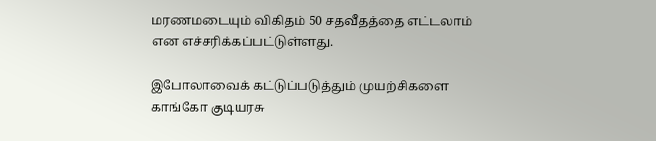மரணமடையும் விகிதம் 50 சதவீதத்தை எட்டலாம் என எச்சரிக்கப்பட்டுள்ளது.

இபோலாவைக் கட்டுப்படுத்தும் முயற்சிகளை காங்கோ குடியரசு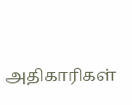அதிகாரிகள்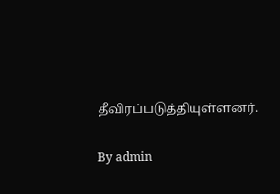தீவிரப்படுத்தியுள்ளனர்.

By admin